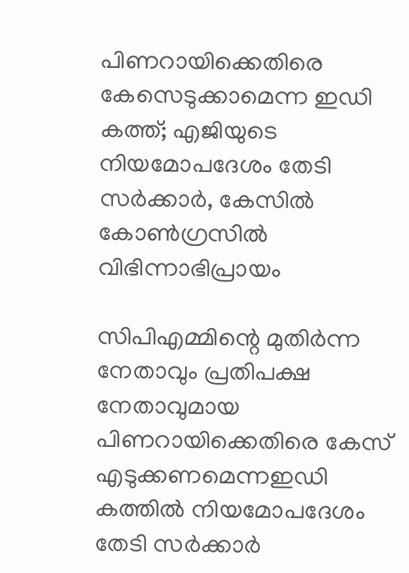പിണറായിക്കെതിരെ കേസെടുക്കാമെന്ന ഇഡി കത്ത്; എജിയുടെ നിയമോപദേശം തേടി സര്‍ക്കാര്‍, കേസില്‍ കോണ്‍ഗ്രസില്‍ വിഭിന്നാഭിപ്രായം

സിപിഎമ്മിന്റെ മുതിര്‍ന്ന നേതാവും പ്രതിപക്ഷ നേതാവുമായ പിണറായിക്കെതിരെ കേസ് എടുക്കണമെന്നഇഡി കത്തില്‍ നിയമോപദേശം തേടി സര്‍ക്കാര്‍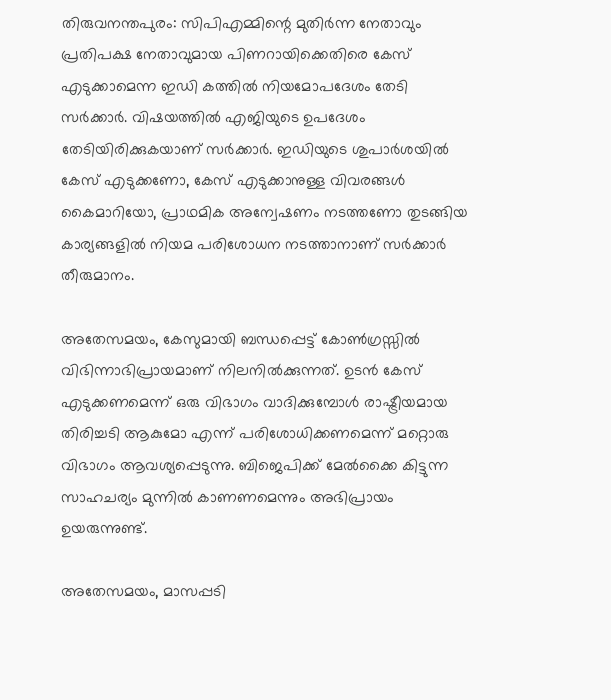തിരുവനന്തപുരം: സിപിഎമ്മിന്റെ മുതിര്‍ന്ന നേതാവും പ്രതിപക്ഷ നേതാവുമായ പിണറായിക്കെതിരെ കേസ് എടുക്കാമെന്ന ഇഡി കത്തില്‍ നിയമോപദേശം തേടി സര്‍ക്കാര്‍. വിഷയത്തില്‍ എജിയുടെ ഉപദേശം തേടിയിരിക്കുകയാണ് സര്‍ക്കാര്‍. ഇഡിയുടെ ശുപാര്‍ശയില്‍ കേസ് എടുക്കണോ, കേസ് എടുക്കാനുള്ള വിവരങ്ങള്‍ കൈമാറിയോ, പ്രാഥമിക അന്വേഷണം നടത്തണോ തുടങ്ങിയ കാര്യങ്ങളില്‍ നിയമ പരിശോധന നടത്താനാണ് സര്‍ക്കാര്‍ തീരുമാനം.

അതേസമയം, കേസുമായി ബന്ധപ്പെട്ട് കോണ്‍ഗ്രസ്സില്‍ വിഭിന്നാഭിപ്രായമാണ് നിലനില്‍ക്കുന്നത്. ഉടന്‍ കേസ് എടുക്കണമെന്ന് ഒരു വിഭാഗം വാദിക്കുമ്പോള്‍ രാഷ്ട്രീയമായ തിരിച്ചടി ആകുമോ എന്ന് പരിശോധിക്കണമെന്ന് മറ്റൊരു വിഭാഗം ആവശ്യപ്പെടുന്നു. ബിജെപിക്ക് മേല്‍ക്കൈ കിട്ടുന്ന സാഹചര്യം മുന്നില്‍ കാണണമെന്നും അഭിപ്രായം ഉയരുന്നുണ്ട്.

അതേസമയം, മാസപ്പടി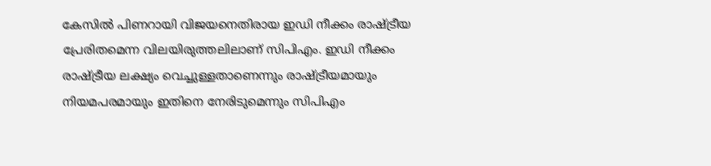കേസില്‍ പിണറായി വിജയനെതിരായ ഇഡി നീക്കം രാഷ്ട്രീയ പ്രേരിതമെന്ന വിലയിരുത്തലിലാണ് സിപിഎം. ഇഡി നീക്കം രാഷ്ട്രീയ ലക്ഷ്യം വെച്ചുള്ളതാണെന്നും രാഷ്ട്രീയമായും നിയമപരമായും ഇതിനെ നേരിടുമെന്നും സിപിഎം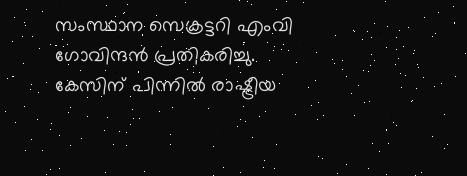സംസ്ഥാന സെക്രട്ടറി എംവി ഗോവിന്ദന്‍ പ്രതികരിച്ചു. കേസിന് പിന്നില്‍ രാഷ്ട്രീയ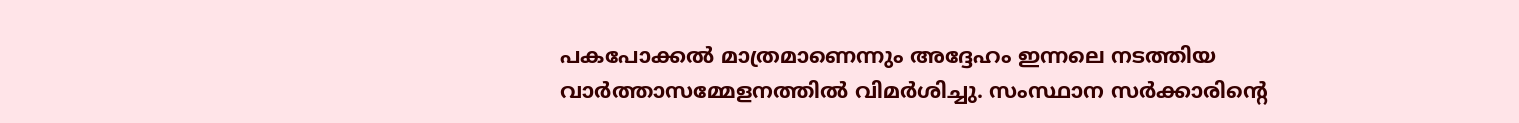പകപോക്കല്‍ മാത്രമാണെന്നും അദ്ദേഹം ഇന്നലെ നടത്തിയ വാര്‍ത്താസമ്മേളനത്തില്‍ വിമര്‍ശിച്ചു. സംസ്ഥാന സര്‍ക്കാരിന്റെ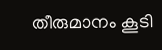തീരുമാനം കൂടി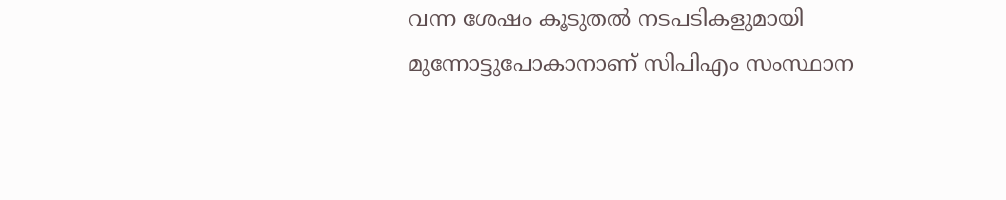വന്ന ശേഷം കൂടുതല്‍ നടപടികളുമായി മുന്നോട്ടുപോകാനാണ് സിപിഎം സംസ്ഥാന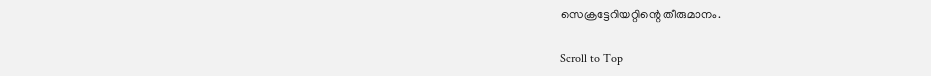സെക്രട്ടേറിയറ്റിന്റെ തീരുമാനം.

Scroll to Top